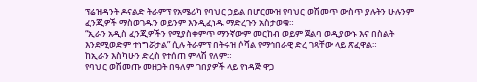ፕሬዝዳንት ዶናልድ ትራምፕ የአሜሪካ የባህር ኃይል በሆርሙዝ የባህር ወሽመጥ ውስጥ ያሉትን ሁሉንም ፈንጂዎች ማስወገዱን ወይንም እንዲፈነዱ ማድረጉን አስታወቁ።
“ኢራን አዲስ ፈንጂዎችን የሚያስቀምጥ ማንኛውም መርከብ ወይም ጀልባ ወዲያውኑ እና በስልት እንደሚወድም ተነግሯታል” ሲሉ ትራምፕ በትሩዝ ሶሻል የማኅበራዊ ድረ ገጻቸው ላይ ጽፈዋል።
ከኢራን እስካሁን ድረስ የተሰጠ ምላሽ የለም።
የባህር ወሽመጡ መዘጋት በዓለም ገበያዎች ላይ የነዳጅ ዋጋ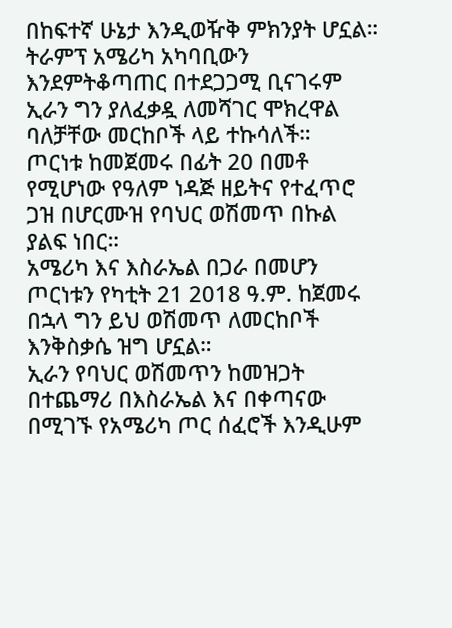በከፍተኛ ሁኔታ እንዲወዥቅ ምክንያት ሆኗል።
ትራምፕ አሜሪካ አካባቢውን እንደምትቆጣጠር በተደጋጋሚ ቢናገሩም ኢራን ግን ያለፈቃዷ ለመሻገር ሞክረዋል ባለቻቸው መርከቦች ላይ ተኩሳለች።
ጦርነቱ ከመጀመሩ በፊት 20 በመቶ የሚሆነው የዓለም ነዳጅ ዘይትና የተፈጥሮ ጋዝ በሆርሙዝ የባህር ወሽመጥ በኩል ያልፍ ነበር።
አሜሪካ እና እስራኤል በጋራ በመሆን ጦርነቱን የካቲት 21 2018 ዓ.ም. ከጀመሩ በኋላ ግን ይህ ወሽመጥ ለመርከቦች እንቅስቃሴ ዝግ ሆኗል።
ኢራን የባህር ወሽመጥን ከመዝጋት በተጨማሪ በእስራኤል እና በቀጣናው በሚገኙ የአሜሪካ ጦር ሰፈሮች እንዲሁም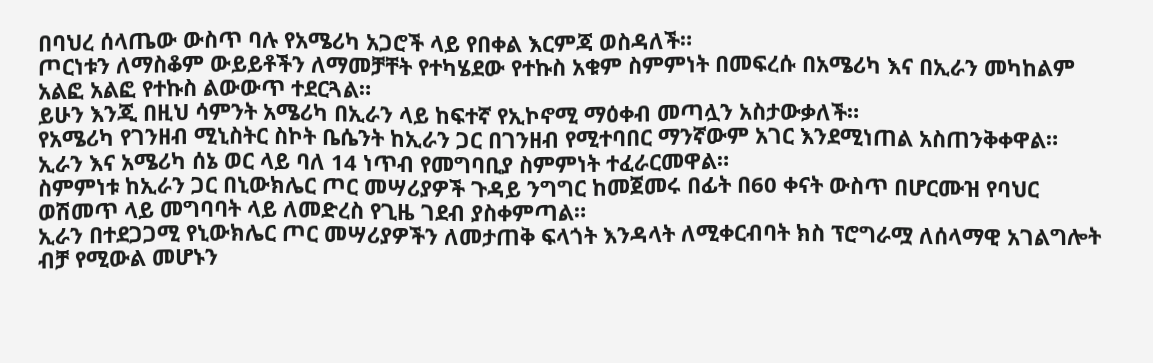በባህረ ሰላጤው ውስጥ ባሉ የአሜሪካ አጋሮች ላይ የበቀል እርምጃ ወስዳለች።
ጦርነቱን ለማስቆም ውይይቶችን ለማመቻቸት የተካሄደው የተኩስ አቁም ስምምነት በመፍረሱ በአሜሪካ እና በኢራን መካከልም አልፎ አልፎ የተኩስ ልውውጥ ተደርጓል።
ይሁን እንጂ በዚህ ሳምንት አሜሪካ በኢራን ላይ ከፍተኛ የኢኮኖሚ ማዕቀብ መጣሏን አስታውቃለች።
የአሜሪካ የገንዘብ ሚኒስትር ስኮት ቤሴንት ከኢራን ጋር በገንዘብ የሚተባበር ማንኛውም አገር እንደሚነጠል አስጠንቅቀዋል።
ኢራን እና አሜሪካ ሰኔ ወር ላይ ባለ 14 ነጥብ የመግባቢያ ስምምነት ተፈራርመዋል።
ስምምነቱ ከኢራን ጋር በኒውክሌር ጦር መሣሪያዎች ጉዳይ ንግግር ከመጀመሩ በፊት በ60 ቀናት ውስጥ በሆርሙዝ የባህር ወሽመጥ ላይ መግባባት ላይ ለመድረስ የጊዜ ገደብ ያስቀምጣል።
ኢራን በተደጋጋሚ የኒውክሌር ጦር መሣሪያዎችን ለመታጠቅ ፍላጎት እንዳላት ለሚቀርብባት ክስ ፕሮግራሟ ለሰላማዊ አገልግሎት ብቻ የሚውል መሆኑን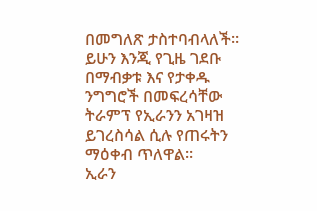በመግለጽ ታስተባብላለች።
ይሁን እንጂ የጊዜ ገደቡ በማብቃቱ እና የታቀዱ ንግግሮች በመፍረሳቸው ትራምፕ የኢራንን አገዛዝ ይገረስሳል ሲሉ የጠሩትን ማዕቀብ ጥለዋል።
ኢራን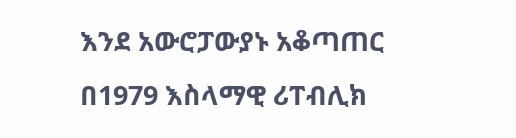እንደ አውሮፓውያኑ አቆጣጠር በ1979 እስላማዊ ሪፐብሊክ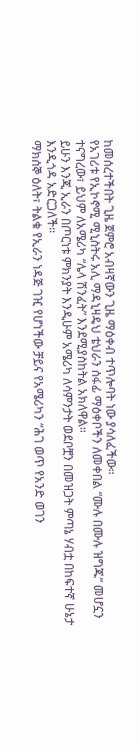ከመሰረተችበት ጊዜ ጀምሮ አብዛኛውን ጊዜ ማዕቀብ ተጥሎባት ነው ያሳለፈችው።
የአገሪቱ የኢኮኖሚ ሚኒስትሩ አሊ ማዳኒዛዴህ ቴህራን ሰፋፊ ማዕቀቦችን ለመቀበል “ሙሉ በሙሉ ዝግጁ” መሆኗን ተናግረው፣ ይህም ለአሜሪካ “ሌላ ሽንፈት” እንደሚያስከትል አክለዋል።
ይሁን እንጂ ኢራን በጦርነቱ ምክንያት እንዲሁም አሜሪካ ለሳምንታት ወደቦቿን በመዝጋት ምጣኔ ሃብቷ በከፍተኛ ሁኔታ እንዲጎዳ አድርጋለች።
ማክሰኞ ዕለት፣ ትልቁ የኢራን ነዳጅ ገዢ የሆነችው ቻይና የአሜሪካን “ሕገ ወጥ የአንድ ወገን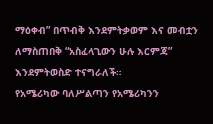ማዕቀብ” በጥብቅ እንደምትቃወም እና መብቷን ለማስጠበቅ “አስፈላጊውን ሁሉ እርምጃ” እንደምትወስድ ተናግራለች።
የአሜሪካው ባለሥልጣን የአሜሪካንን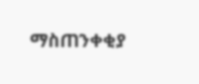ማስጠንቀቂያ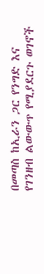በመጣስ ከኢራን ጋር የንግድ እና የገንዘብ ልውውጥ የሚያደርጉ ወገኖች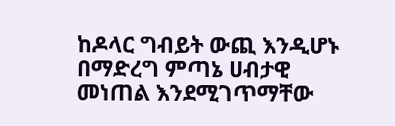ከዶላር ግብይት ውጪ እንዲሆኑ በማድረግ ምጣኔ ሀብታዊ መነጠል እንደሚገጥማቸው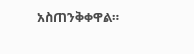አስጠንቅቀዋል።